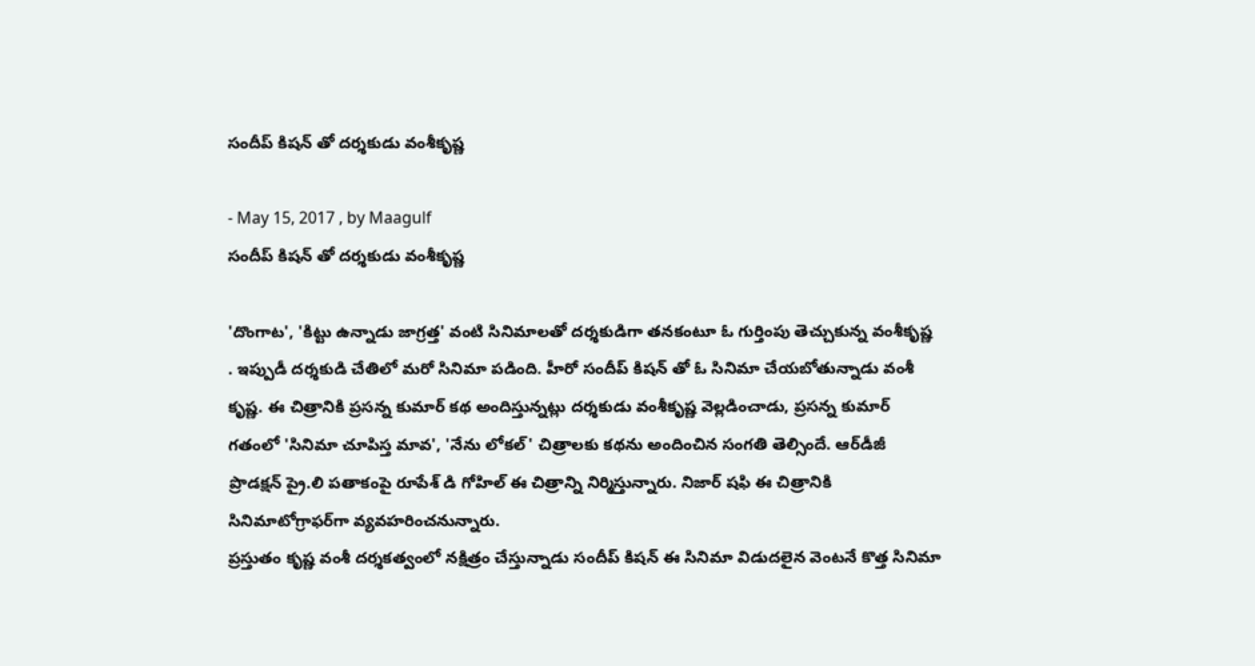సందీప్ కిషన్ తో దర్శకుడు వంశీకృష్ణ

- May 15, 2017 , by Maagulf
సందీప్ కిషన్ తో దర్శకుడు వంశీకృష్ణ

'దొంగాట', 'కిట్టు ఉన్నాడు జాగ్రత్త' వంటి సినిమాలతో దర్శకుడిగా తనకంటూ ఓ గుర్తింపు తెచ్చుకున్న వంశీకృష్ణ . ఇప్పుడీ దర్శకుడి చేతిలో మరో సినిమా పడింది. హీరో సందీప్‌ కిషన్‌ తో ఓ సినిమా చేయబోతున్నాడు వంశీ కృష్ణ. ఈ చిత్రానికి ప్రసన్న కుమార్‌ కథ అందిస్తున్నట్లు దర్శకుడు వంశీకృష్ణ వెల్లడించాడు, ప్రసన్న కుమార్‌ గతంలో 'సినిమా చూపిస్త మావ', 'నేను లోకల్‌' చిత్రాలకు కథను అందించిన సంగతి తెల్సిందే. ఆర్‌డీజీ ప్రొడక్షన్‌ ప్రై.లి పతాకంపై రూపేశ్‌ డి గోహిల్‌ ఈ చిత్రాన్ని నిర్మిస్తున్నారు. నిజార్‌ షఫి ఈ చిత్రానికి సినిమాటోగ్రాఫర్‌గా వ్యవహరించనున్నారు.
ప్రస్తుతం కృష్ణ వంశీ దర్శకత్వంలో నక్షిత్రం చేస్తున్నాడు సందీప్ కిషన్ ఈ సినిమా విడుదలైన వెంటనే కొత్త సినిమా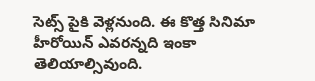సెట్స్ పైకి వెళ్లనుంది. ఈ కొత్త సినిమా హీరోయిన్ ఎవరన్నది ఇంకా తెలియాల్సివుంది.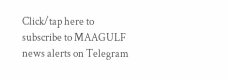Click/tap here to subscribe to MAAGULF news alerts on Telegram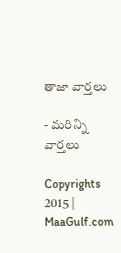తాజా వార్తలు

- మరిన్ని వార్తలు

Copyrights 2015 | MaaGulf.com